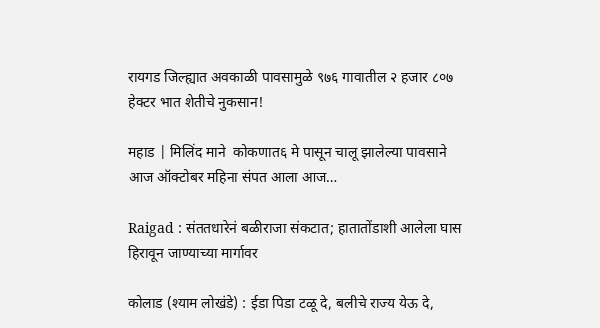रायगड जिल्ह्यात अवकाळी पावसामुळे ९७६ गावातील २ हजार ८०७ हेक्टर भात शेतीचे नुकसान!

महाड | मिलिंद माने  कोकणात६ मे पासून चालू झालेल्या पावसाने आज ऑक्टोबर महिना संपत आला आज…

Raigad : संततधारेनं बळीराजा संकटात; हातातोंडाशी आलेला घास हिरावून जाण्याच्या मार्गावर

कोलाड (श्याम लोखंडे) : ईडा पिडा टळू दे, बलीचे राज्य येऊ दे,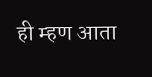ही म्हण आता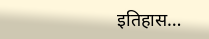इतिहास…